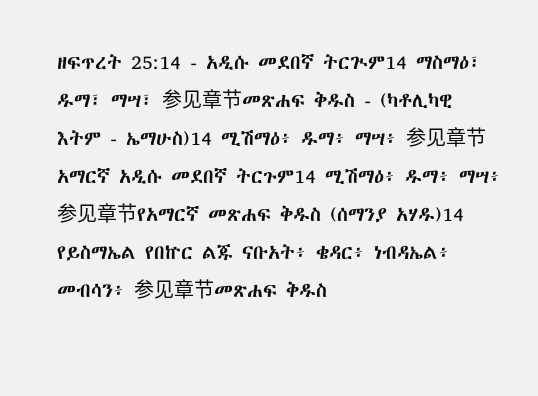ዘፍጥረት 25:14 - አዲሱ መደበኛ ትርጒም14 ማስማዕ፣ ዱማ፣ ማሣ፣ 参见章节መጽሐፍ ቅዱስ - (ካቶሊካዊ እትም - ኤማሁስ)14 ሚሽማዕ፥ ዱማ፥ ማሣ፥ 参见章节አማርኛ አዲሱ መደበኛ ትርጉም14 ሚሽማዕ፥ ዱማ፥ ማሣ፥ 参见章节የአማርኛ መጽሐፍ ቅዱስ (ሰማንያ አሃዱ)14 የይስማኤል የበኵር ልጁ ናቡአት፥ ቄዳር፥ ነብዳኤል፥ መብሳን፥ 参见章节መጽሐፍ ቅዱስ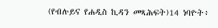(የብሉይና የሐዲስ ኪዳን መጻሕፍት)14 ነባዮት፥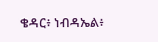ቄዳር፥ ነብዳኤል፥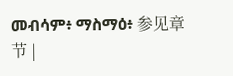መብሳም፥ ማስማዕ፥ 参见章节 |